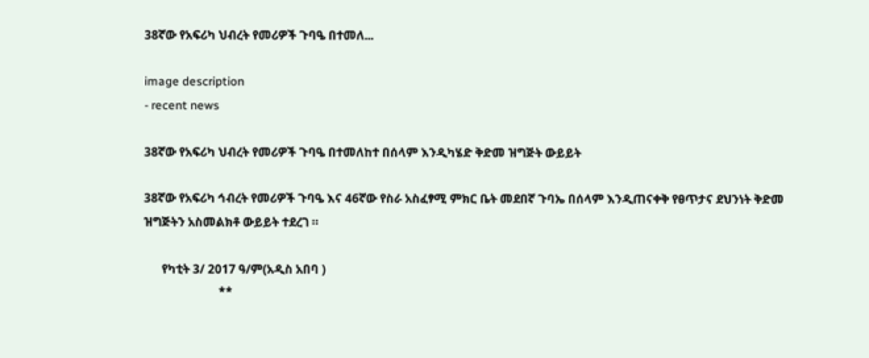38ኛው የአፍሪካ ህብረት የመሪዎች ጉባዔ በተመለ...

image description
- recent news

38ኛው የአፍሪካ ህብረት የመሪዎች ጉባዔ በተመለከተ በሰላም እንዲካሄድ ቅድመ ዝግጅት ውይይት

38ኛው የአፍሪካ ኅብረት የመሪዎች ጉባዔ እና 46ኛው የስራ አስፈፃሚ ምክር ቤት መደበኛ ጉባኤ በሰላም እንዲጠናቀቅ የፀጥታና ደህንነት ቅድመ ዝግጅትን አስመልክቶ ውይይት ተደረገ ።

      የካቲት 3/ 2017 ዓ/ም(አዲስ አበባ )
                         **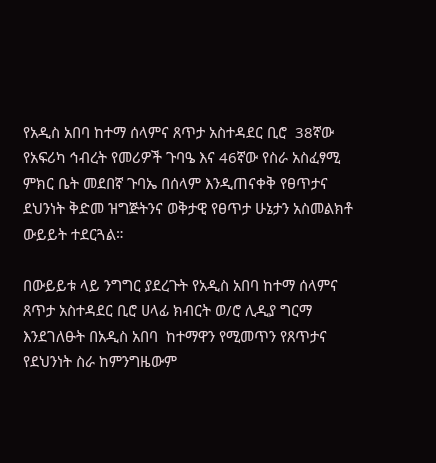የአዲስ አበባ ከተማ ሰላምና ጸጥታ አስተዳደር ቢሮ  38ኛው የአፍሪካ ኅብረት የመሪዎች ጉባዔ እና 46ኛው የስራ አስፈፃሚ ምክር ቤት መደበኛ ጉባኤ በሰላም እንዲጠናቀቅ የፀጥታና ደህንነት ቅድመ ዝግጅትንና ወቅታዊ የፀጥታ ሁኔታን አስመልክቶ ውይይት ተደርጓል።

በውይይቱ ላይ ንግግር ያደረጉት የአዲስ አበባ ከተማ ሰላምና ጸጥታ አስተዳደር ቢሮ ሀላፊ ክብርት ወ/ሮ ሊዲያ ግርማ እንደገለፁት በአዲስ አበባ  ከተማዋን የሚመጥን የጸጥታና የደህንነት ስራ ከምንግዜውም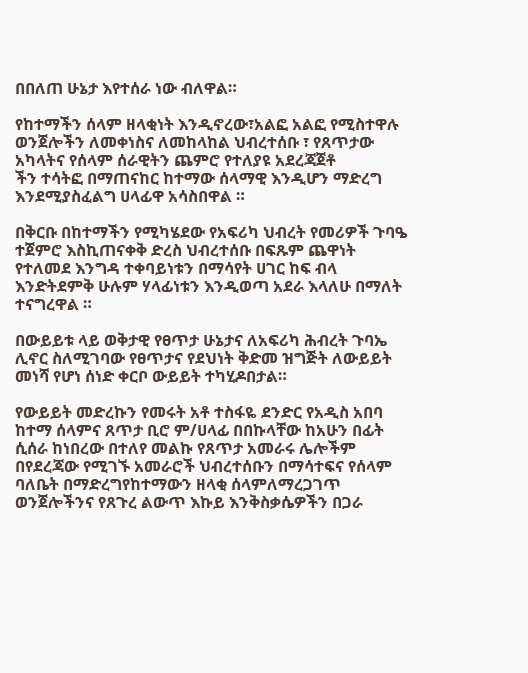በበለጠ ሁኔታ እየተሰራ ነው ብለዋል።

የከተማችን ሰላም ዘላቂነት እንዲኖረው፣አልፎ አልፎ የሚስተዋሉ ወንጀሎችን ለመቀነስና ለመከላከል ህብረተሰቡ ፣ የጸጥታው አካላትና የሰላም ሰራዊትን ጨምሮ የተለያዩ አደረጃጀቶ
ችን ተሳትፎ በማጠናከር ከተማው ሰላማዊ እንዲሆን ማድረግ  እንደሚያስፈልግ ሀላፊዋ አሳስበዋል ።

በቅርቡ በከተማችን የሚካሄደው የአፍሪካ ህብረት የመሪዎች ጉባዔ ተጀምሮ እስኪጠናቀቅ ድረስ ህብረተሰቡ በፍጹም ጨዋነት  የተለመደ እንግዳ ተቀባይነቱን በማሳየት ሀገር ከፍ ብላ እንድትደምቅ ሁሉም ሃላፊነቱን እንዲወጣ አደራ እላለሁ በማለት ተናግረዋል ።

በውይይቱ ላይ ወቅታዊ የፀጥታ ሁኔታና ለአፍሪካ ሕብረት ጉባኤ ሊኖር ስለሚገባው የፀጥታና የደህነት ቅድመ ዝግጅት ለውይይት መነሻ የሆነ ሰነድ ቀርቦ ውይይት ተካሂዶበታል።

የውይይት መድረኩን የመሩት አቶ ተስፋዬ ደንድር የአዲስ አበባ ከተማ ሰላምና ጸጥታ ቢሮ ም/ሀላፊ በበኩላቸው ከአሁን በፊት ሲሰራ ከነበረው በተለየ መልኩ የጸጥታ አመራሩ ሌሎችም በየደረጃው የሚገኙ አመራሮች ህብረተሰቡን በማሳተፍና የሰላም ባለቤት በማድረግየከተማውን ዘላቂ ሰላምለማረጋገጥ
ወንጀሎችንና የጸጉረ ልውጥ እኩይ እንቅስቃሴዎችን በጋራ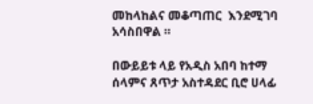መከላከልና መቆጣጠር  እንደሚገባ አሳስበዋል ።

በውይይቱ ላይ የአዲስ አበባ ከተማ ሰላምና ጸጥታ አስተዳደር ቢሮ ሀላፊ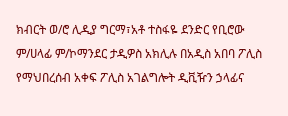ክብርት ወ/ሮ ሊዲያ ግርማ፣አቶ ተስፋዬ ደንድር የቢሮው ም/ሀላፊ ም/ኮማንደር ታዲዎስ አክሊሉ በአዲስ አበባ ፖሊስ የማህበረሰብ አቀፍ ፖሊስ አገልግሎት ዲቪዥን ኃላፊና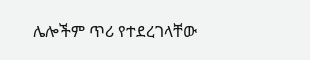ሌሎችም ጥሪ የተደረገላቸው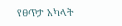የፀጥታ አካላት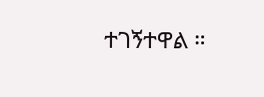ተገኝተዋል ።